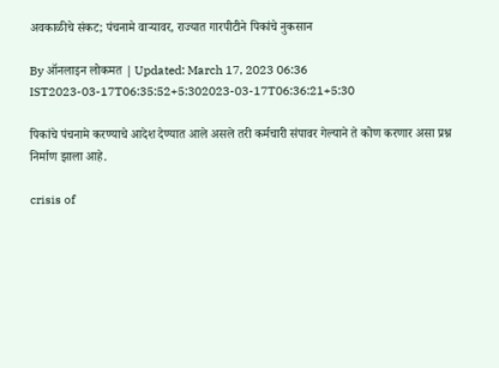अवकाळीचे संकट; पंचनामे वाऱ्यावर, राज्यात गारपीटीने पिकांचे नुकसान

By ऑनलाइन लोकमत | Updated: March 17, 2023 06:36 IST2023-03-17T06:35:52+5:302023-03-17T06:36:21+5:30

पिकांचे पंचनामे करण्याचे आदेश देण्यात आले असले तरी कर्मचारी संपावर गेल्याने ते कोण करणार असा प्रश्न निर्माण झाला आहे.

crisis of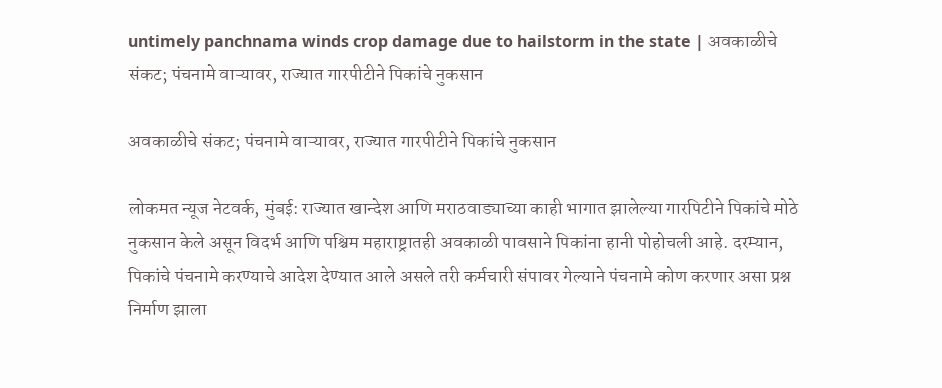untimely panchnama winds crop damage due to hailstorm in the state | अवकाळीचे संकट; पंचनामे वाऱ्यावर, राज्यात गारपीटीने पिकांचे नुकसान

अवकाळीचे संकट; पंचनामे वाऱ्यावर, राज्यात गारपीटीने पिकांचे नुकसान

लोकमत न्यूज नेटवर्क, मुंबई: राज्यात खान्देश आणि मराठवाड्याच्या काही भागात झालेल्या गारपिटीने पिकांचे मोठे नुकसान केले असून विदर्भ आणि पश्चिम महाराष्ट्रातही अवकाळी पावसाने पिकांना हानी पोहोचली आहे. दरम्यान, पिकांचे पंचनामे करण्याचे आदेश देण्यात आले असले तरी कर्मचारी संपावर गेल्याने पंचनामे कोण करणार असा प्रश्न निर्माण झाला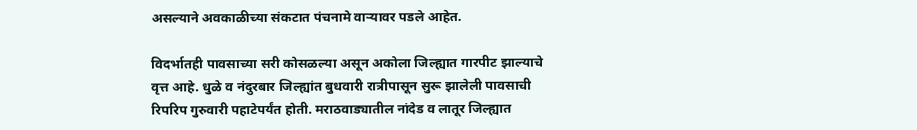असल्याने अवकाळीच्या संकटात पंचनामे वाऱ्यावर पडले आहेत.

विदर्भातही पावसाच्या सरी कोसळल्या असून अकोला जिल्ह्यात गारपीट झाल्याचे वृत्त आहे. धुळे व नंदुरबार जिल्ह्यांत बुधवारी रात्रीपासून सुरू झालेली पावसाची रिपरिप गुरुवारी पहाटेपर्यंत होती. मराठवाड्यातील नांदेड व लातूर जिल्ह्यात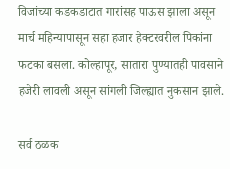विजांच्या कडकडाटात गारांसह पाऊस झाला असून मार्च महिन्यापासून सहा हजार हेक्टरवरील पिकांना फटका बसला. कोल्हापूर, सातारा पुण्यातही पावसाने हजेरी लावली असून सांगली जिल्ह्यात नुकसान झाले.

सर्व ठळक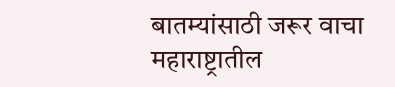बातम्यांसाठी जरूर वाचा महाराष्ट्रातील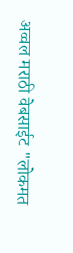अव्वल मराठी वेबसाईट "लोकमत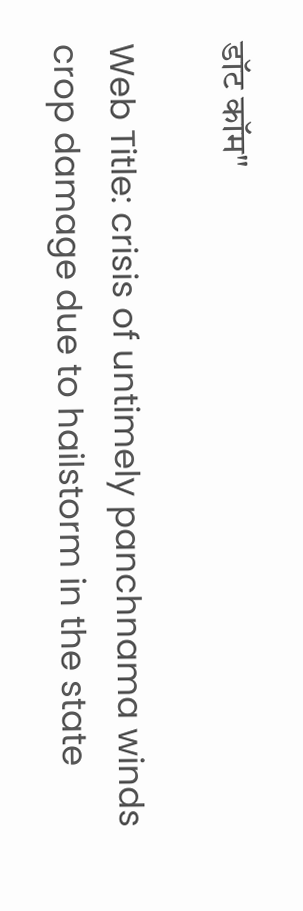डॉट कॉम"

Web Title: crisis of untimely panchnama winds crop damage due to hailstorm in the state